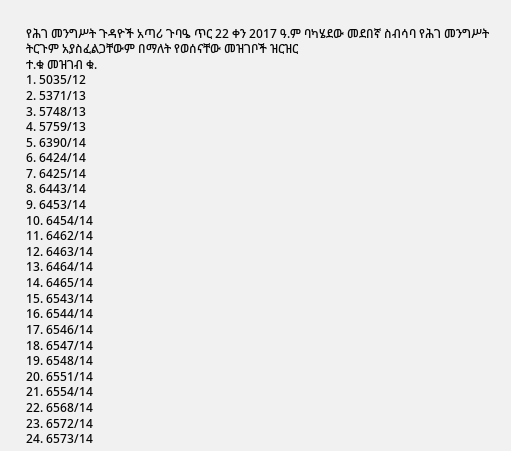የሕገ መንግሥት ጉዳዮች አጣሪ ጉባዔ ጥር 22 ቀን 2017 ዓ.ም ባካሄደው መደበኛ ስብሳባ የሕገ መንግሥት ትርጉም አያስፈልጋቸውም በማለት የወሰናቸው መዝገቦች ዝርዝር
ተ.ቁ መዝገብ ቁ.
1. 5035/12
2. 5371/13
3. 5748/13
4. 5759/13
5. 6390/14
6. 6424/14
7. 6425/14
8. 6443/14
9. 6453/14
10. 6454/14
11. 6462/14
12. 6463/14
13. 6464/14
14. 6465/14
15. 6543/14
16. 6544/14
17. 6546/14
18. 6547/14
19. 6548/14
20. 6551/14
21. 6554/14
22. 6568/14
23. 6572/14
24. 6573/14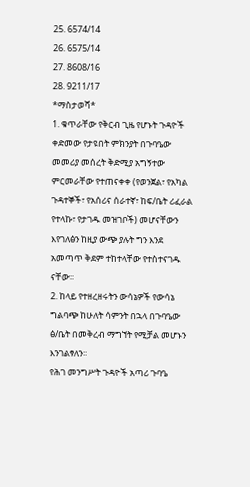25. 6574/14
26. 6575/14
27. 8608/16
28. 9211/17
*ማስታወሻ*
1. ቁጥራቸው የቅርብ ጊዜ የሆኑት ጉዳዮች ቀድመው የታዩበት ምክንያት በጉባዔው መመሪያ መሰረት ቅድሚያ አግኝተው ምርመራቸው የተጠናቀቀ (የወንጀል፣ የአካል ጉዳተኞች፣ የአሰሪና ሰራተኛ፣ ከፍ/ቤት ሪፈራል የተላኩ፣ የታገዱ መዝገቦች) መሆናቸውን እየገለፅን ከዚያ ውጭ ያሉት ግን እንደ አመጣጥ ቅደም ተከተላቸው የተስተናገዱ ናቸው፡፡
2. ከላይ የተዘረዘሩትን ውሳኔዎች የውሳኔ ግልባጭ ከሁለት ሳምንት በኋላ በጉባዔው ፅ/ቤት በመቅረብ ማግኘት የሚቻል መሆኑን እንገልፃለን፡፡
የሕገ መንግሥት ጉዳዮች አጣሪ ጉባዔ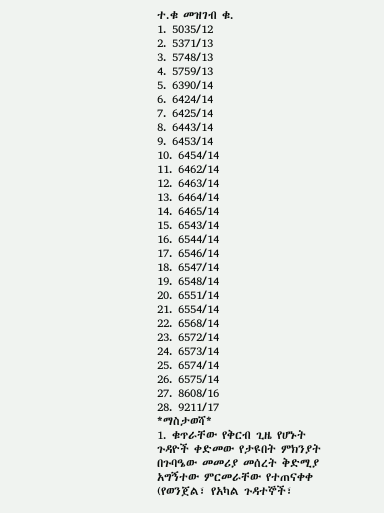ተ.ቁ መዝገብ ቁ.
1. 5035/12
2. 5371/13
3. 5748/13
4. 5759/13
5. 6390/14
6. 6424/14
7. 6425/14
8. 6443/14
9. 6453/14
10. 6454/14
11. 6462/14
12. 6463/14
13. 6464/14
14. 6465/14
15. 6543/14
16. 6544/14
17. 6546/14
18. 6547/14
19. 6548/14
20. 6551/14
21. 6554/14
22. 6568/14
23. 6572/14
24. 6573/14
25. 6574/14
26. 6575/14
27. 8608/16
28. 9211/17
*ማስታወሻ*
1. ቁጥራቸው የቅርብ ጊዜ የሆኑት ጉዳዮች ቀድመው የታዩበት ምክንያት በጉባዔው መመሪያ መሰረት ቅድሚያ አግኝተው ምርመራቸው የተጠናቀቀ (የወንጀል፣ የአካል ጉዳተኞች፣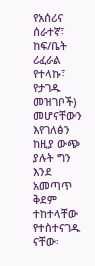የአሰሪና ሰራተኛ፣ ከፍ/ቤት ሪፈራል የተላኩ፣ የታገዱ መዝገቦች) መሆናቸውን እየገለፅን ከዚያ ውጭ ያሉት ግን እንደ አመጣጥ ቅደም ተከተላቸው የተስተናገዱ ናቸው፡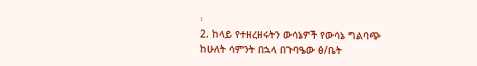፡
2. ከላይ የተዘረዘሩትን ውሳኔዎች የውሳኔ ግልባጭ ከሁለት ሳምንት በኋላ በጉባዔው ፅ/ቤት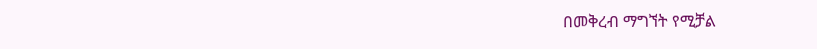በመቅረብ ማግኘት የሚቻል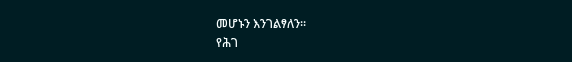መሆኑን እንገልፃለን፡፡
የሕገ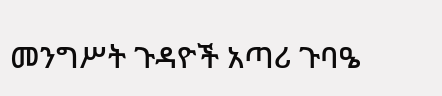መንግሥት ጉዳዮች አጣሪ ጉባዔ